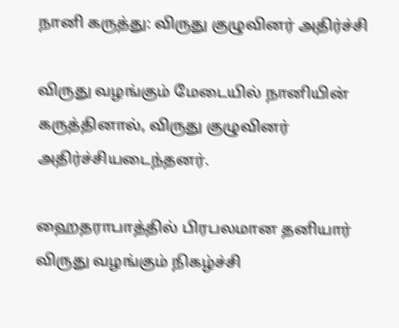நானி கருத்து: விருது குழுவினர் அதிர்ச்சி

விருது வழங்கும் மேடையில் நானியின் கருத்தினால், விருது குழுவினர் அதிர்ச்சியடைந்தனர்.

ஹைதராபாத்தில் பிரபலமான தனியார் விருது வழங்கும் நிகழ்ச்சி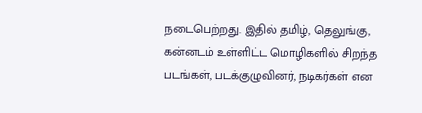நடைபெற்றது. இதில் தமிழ், தெலுங்கு, கன்னடம் உள்ளிட்ட மொழிகளில் சிறந்த படங்கள், படக்குழுவினர், நடிகர்கள் என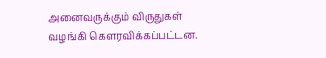அனைவருக்கும் விருதுகள் வழங்கி கெளரவிக்கப்பட்டன.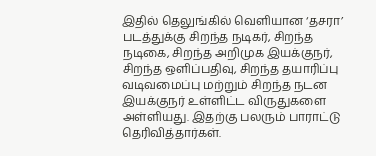இதில் தெலுங்கில் வெளியான ‘தசரா’ படத்துக்கு சிறந்த நடிகர், சிறந்த நடிகை, சிறந்த அறிமுக இயக்குநர், சிறந்த ஒளிப்பதிவு, சிறந்த தயாரிப்பு வடிவமைப்பு மற்றும் சிறந்த நடன இயக்குநர் உள்ளிட்ட விருதுகளை அள்ளியது. இதற்கு பலரும் பாராட்டு தெரிவித்தார்கள்.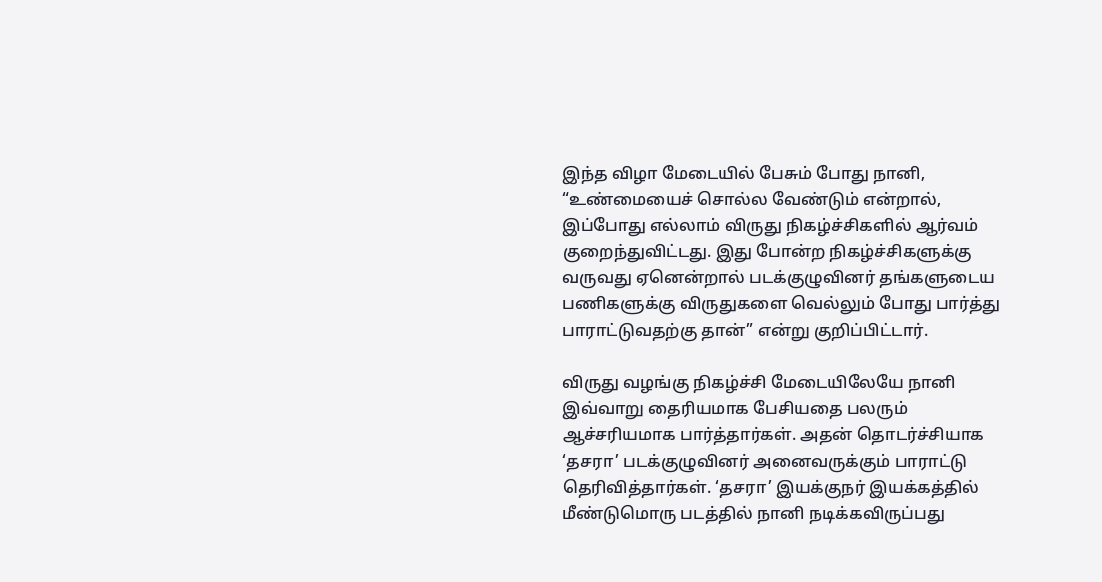இந்த விழா மேடையில் பேசும் போது நானி, “உண்மையைச் சொல்ல வேண்டும் என்றால், இப்போது எல்லாம் விருது நிகழ்ச்சிகளில் ஆர்வம் குறைந்துவிட்டது. இது போன்ற நிகழ்ச்சிகளுக்கு வருவது ஏனென்றால் படக்குழுவினர் தங்களுடைய பணிகளுக்கு விருதுகளை வெல்லும் போது பார்த்து பாராட்டுவதற்கு தான்” என்று குறிப்பிட்டார்.

விருது வழங்கு நிகழ்ச்சி மேடையிலேயே நானி இவ்வாறு தைரியமாக பேசியதை பலரும் ஆச்சரியமாக பார்த்தார்கள். அதன் தொடர்ச்சியாக ‘தசரா’ படக்குழுவினர் அனைவருக்கும் பாராட்டு தெரிவித்தார்கள். ‘தசரா’ இயக்குநர் இயக்கத்தில் மீண்டுமொரு படத்தில் நானி நடிக்கவிருப்பது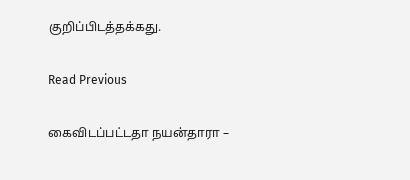குறிப்பிடத்தக்கது.

Read Previous

கைவிடப்பட்டதா நயன்தாரா –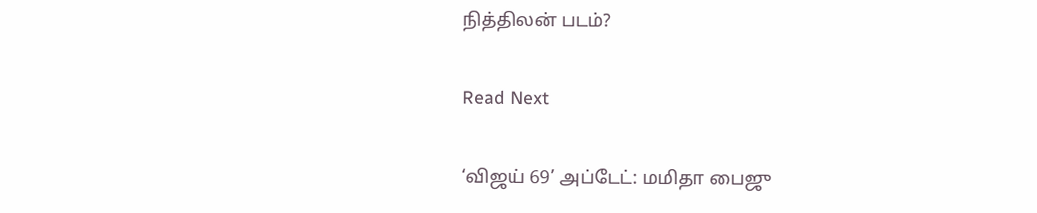நித்திலன் படம்?

Read Next

‘விஜய் 69’ அப்டேட்: மமிதா பைஜு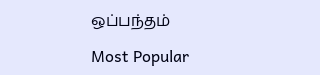ஒப்பந்தம்

Most Popular